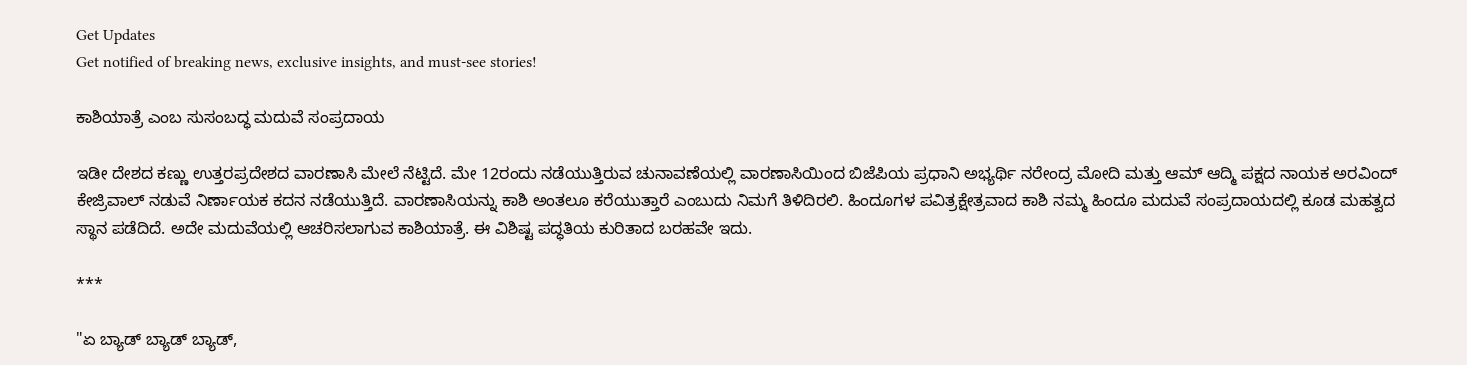Get Updates
Get notified of breaking news, exclusive insights, and must-see stories!

ಕಾಶಿಯಾತ್ರೆ ಎಂಬ ಸುಸಂಬದ್ಧ ಮದುವೆ ಸಂಪ್ರದಾಯ

ಇಡೀ ದೇಶದ ಕಣ್ಣು ಉತ್ತರಪ್ರದೇಶದ ವಾರಣಾಸಿ ಮೇಲೆ ನೆಟ್ಟಿದೆ. ಮೇ 12ರಂದು ನಡೆಯುತ್ತಿರುವ ಚುನಾವಣೆಯಲ್ಲಿ ವಾರಣಾಸಿಯಿಂದ ಬಿಜೆಪಿಯ ಪ್ರಧಾನಿ ಅಭ್ಯರ್ಥಿ ನರೇಂದ್ರ ಮೋದಿ ಮತ್ತು ಆಮ್ ಆದ್ಮಿ ಪಕ್ಷದ ನಾಯಕ ಅರವಿಂದ್ ಕೇಜ್ರಿವಾಲ್ ನಡುವೆ ನಿರ್ಣಾಯಕ ಕದನ ನಡೆಯುತ್ತಿದೆ. ವಾರಣಾಸಿಯನ್ನು ಕಾಶಿ ಅಂತಲೂ ಕರೆಯುತ್ತಾರೆ ಎಂಬುದು ನಿಮಗೆ ತಿಳಿದಿರಲಿ. ಹಿಂದೂಗಳ ಪವಿತ್ರಕ್ಷೇತ್ರವಾದ ಕಾಶಿ ನಮ್ಮ ಹಿಂದೂ ಮದುವೆ ಸಂಪ್ರದಾಯದಲ್ಲಿ ಕೂಡ ಮಹತ್ವದ ಸ್ಥಾನ ಪಡೆದಿದೆ. ಅದೇ ಮದುವೆಯಲ್ಲಿ ಆಚರಿಸಲಾಗುವ ಕಾಶಿಯಾತ್ರೆ. ಈ ವಿಶಿಷ್ಟ ಪದ್ಧತಿಯ ಕುರಿತಾದ ಬರಹವೇ ಇದು.

***

"ಏ ಬ್ಯಾಡ್ ಬ್ಯಾಡ್ ಬ್ಯಾಡ್,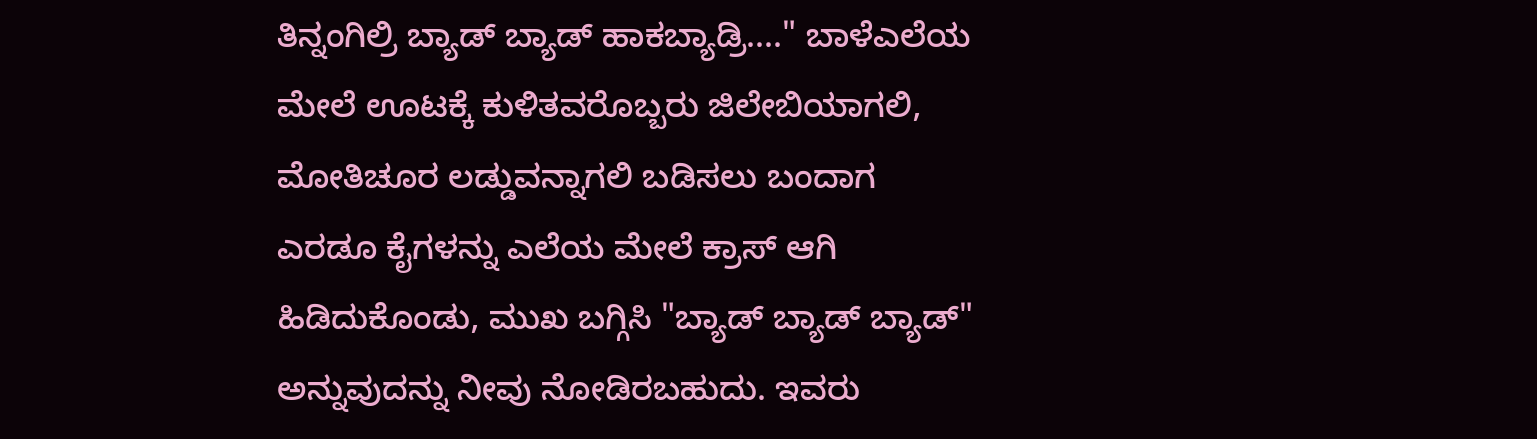ತಿನ್ನಂಗಿಲ್ರಿ ಬ್ಯಾಡ್ ಬ್ಯಾಡ್ ಹಾಕಬ್ಯಾಡ್ರಿ...." ಬಾಳೆಎಲೆಯ ಮೇಲೆ ಊಟಕ್ಕೆ ಕುಳಿತವರೊಬ್ಬರು ಜಿಲೇಬಿಯಾಗಲಿ, ಮೋತಿಚೂರ ಲಡ್ಡುವನ್ನಾಗಲಿ ಬಡಿಸಲು ಬಂದಾಗ ಎರಡೂ ಕೈಗಳನ್ನು ಎಲೆಯ ಮೇಲೆ ಕ್ರಾಸ್ ಆಗಿ ಹಿಡಿದುಕೊಂಡು, ಮುಖ ಬಗ್ಗಿಸಿ "ಬ್ಯಾಡ್ ಬ್ಯಾಡ್ ಬ್ಯಾಡ್" ಅನ್ನುವುದನ್ನು ನೀವು ನೋಡಿರಬಹುದು. ಇವರು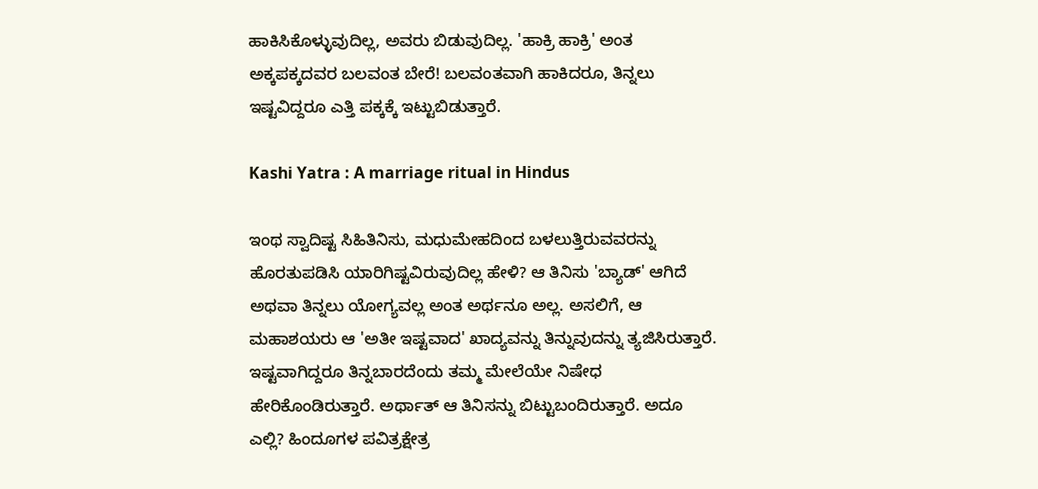ಹಾಕಿಸಿಕೊಳ್ಳುವುದಿಲ್ಲ, ಅವರು ಬಿಡುವುದಿಲ್ಲ. 'ಹಾಕ್ರಿ ಹಾಕ್ರಿ' ಅಂತ ಅಕ್ಕಪಕ್ಕದವರ ಬಲವಂತ ಬೇರೆ! ಬಲವಂತವಾಗಿ ಹಾಕಿದರೂ, ತಿನ್ನಲು ಇಷ್ಟವಿದ್ದರೂ ಎತ್ತಿ ಪಕ್ಕಕ್ಕೆ ಇಟ್ಟುಬಿಡುತ್ತಾರೆ.

Kashi Yatra : A marriage ritual in Hindus

ಇಂಥ ಸ್ವಾದಿಷ್ಟ ಸಿಹಿತಿನಿಸು, ಮಧುಮೇಹದಿಂದ ಬಳಲುತ್ತಿರುವವರನ್ನು ಹೊರತುಪಡಿಸಿ ಯಾರಿಗಿಷ್ಟವಿರುವುದಿಲ್ಲ ಹೇಳಿ? ಆ ತಿನಿಸು 'ಬ್ಯಾಡ್' ಆಗಿದೆ ಅಥವಾ ತಿನ್ನಲು ಯೋಗ್ಯವಲ್ಲ ಅಂತ ಅರ್ಥನೂ ಅಲ್ಲ. ಅಸಲಿಗೆ, ಆ ಮಹಾಶಯರು ಆ 'ಅತೀ ಇಷ್ಟವಾದ' ಖಾದ್ಯವನ್ನು ತಿನ್ನುವುದನ್ನು ತ್ಯಜಿಸಿರುತ್ತಾರೆ. ಇಷ್ಟವಾಗಿದ್ದರೂ ತಿನ್ನಬಾರದೆಂದು ತಮ್ಮ ಮೇಲೆಯೇ ನಿಷೇಧ ಹೇರಿಕೊಂಡಿರುತ್ತಾರೆ. ಅರ್ಥಾತ್ ಆ ತಿನಿಸನ್ನು ಬಿಟ್ಟುಬಂದಿರುತ್ತಾರೆ. ಅದೂ ಎಲ್ಲಿ? ಹಿಂದೂಗಳ ಪವಿತ್ರಕ್ಷೇತ್ರ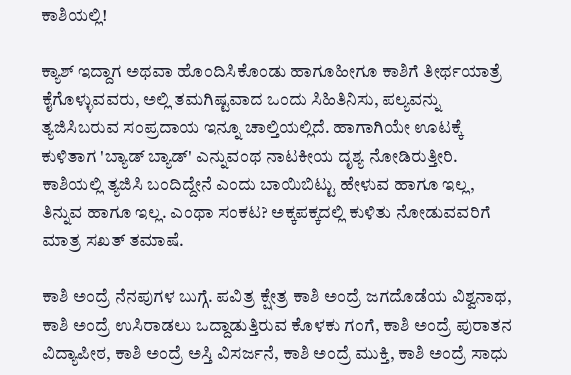ಕಾಶಿಯಲ್ಲಿ!

ಕ್ಯಾಶ್ ಇದ್ದಾಗ ಅಥವಾ ಹೊಂದಿಸಿಕೊಂಡು ಹಾಗೂಹೀಗೂ ಕಾಶಿಗೆ ತೀರ್ಥಯಾತ್ರೆ ಕೈಗೊಳ್ಳುವವರು, ಅಲ್ಲಿ ತಮಗಿಷ್ಟವಾದ ಒಂದು ಸಿಹಿತಿನಿಸು, ಪಲ್ಯವನ್ನು ತ್ಯಜಿಸಿಬರುವ ಸಂಪ್ರದಾಯ ಇನ್ನೂ ಚಾಲ್ತಿಯಲ್ಲಿದೆ. ಹಾಗಾಗಿಯೇ ಊಟಕ್ಕೆ ಕುಳಿತಾಗ 'ಬ್ಯಾಡ್ ಬ್ಯಾಡ್' ಎನ್ನುವಂಥ ನಾಟಕೀಯ ದೃಶ್ಯ ನೋಡಿರುತ್ತೀರಿ. ಕಾಶಿಯಲ್ಲಿ ತ್ಯಜಿಸಿ ಬಂದಿದ್ದೇನೆ ಎಂದು ಬಾಯಿಬಿಟ್ಟು ಹೇಳುವ ಹಾಗೂ ಇಲ್ಲ, ತಿನ್ನುವ ಹಾಗೂ ಇಲ್ಲ. ಎಂಥಾ ಸಂಕಟ? ಅಕ್ಕಪಕ್ಕದಲ್ಲಿ ಕುಳಿತು ನೋಡುವವರಿಗೆ ಮಾತ್ರ ಸಖತ್ ತಮಾಷೆ.

ಕಾಶಿ ಅಂದ್ರೆ ನೆನಪುಗಳ ಬುಗ್ಗೆ. ಪವಿತ್ರ ಕ್ಷೇತ್ರ ಕಾಶಿ ಅಂದ್ರೆ ಜಗದೊಡೆಯ ವಿಶ್ವನಾಥ, ಕಾಶಿ ಅಂದ್ರೆ ಉಸಿರಾಡಲು ಒದ್ದಾಡುತ್ತಿರುವ ಕೊಳಕು ಗಂಗೆ, ಕಾಶಿ ಅಂದ್ರೆ ಪುರಾತನ ವಿದ್ಯಾಪೀಠ, ಕಾಶಿ ಅಂದ್ರೆ ಅಸ್ತಿ ವಿಸರ್ಜನೆ, ಕಾಶಿ ಅಂದ್ರೆ ಮುಕ್ತಿ, ಕಾಶಿ ಅಂದ್ರೆ ಸಾಧು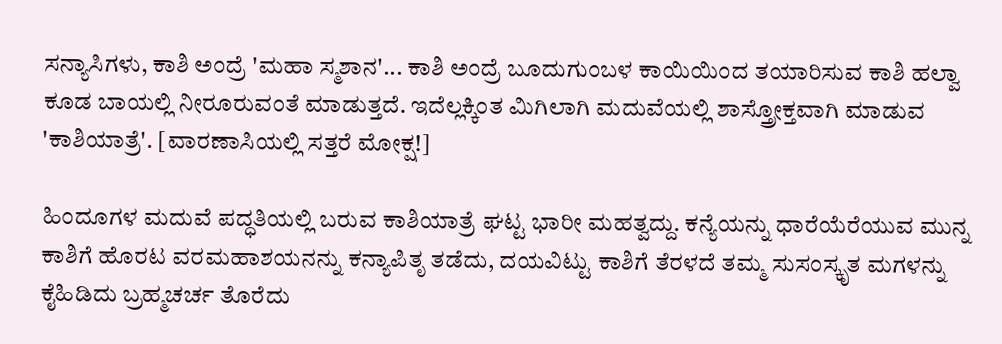ಸನ್ಯಾಸಿಗಳು, ಕಾಶಿ ಅಂದ್ರೆ 'ಮಹಾ ಸ್ಮಶಾನ'... ಕಾಶಿ ಅಂದ್ರೆ ಬೂದುಗುಂಬಳ ಕಾಯಿಯಿಂದ ತಯಾರಿಸುವ ಕಾಶಿ ಹಲ್ವಾ ಕೂಡ ಬಾಯಲ್ಲಿ ನೀರೂರುವಂತೆ ಮಾಡುತ್ತದೆ. ಇದೆಲ್ಲಕ್ಕಿಂತ ಮಿಗಿಲಾಗಿ ಮದುವೆಯಲ್ಲಿ ಶಾಸ್ತ್ರೋಕ್ತವಾಗಿ ಮಾಡುವ 'ಕಾಶಿಯಾತ್ರೆ'. [ವಾರಣಾಸಿಯಲ್ಲಿ ಸತ್ತರೆ ಮೋಕ್ಷ!]

ಹಿಂದೂಗಳ ಮದುವೆ ಪದ್ಧತಿಯಲ್ಲಿ ಬರುವ ಕಾಶಿಯಾತ್ರೆ ಘಟ್ಟ ಭಾರೀ ಮಹತ್ವದ್ದು. ಕನ್ಯೆಯನ್ನು ಧಾರೆಯೆರೆಯುವ ಮುನ್ನ ಕಾಶಿಗೆ ಹೊರಟ ವರಮಹಾಶಯನನ್ನು ಕನ್ಯಾಪಿತೃ ತಡೆದು, ದಯವಿಟ್ಟು ಕಾಶಿಗೆ ತೆರಳದೆ ತಮ್ಮ ಸುಸಂಸ್ಕೃತ ಮಗಳನ್ನು ಕೈಹಿಡಿದು ಬ್ರಹ್ಮಚರ್ಚ ತೊರೆದು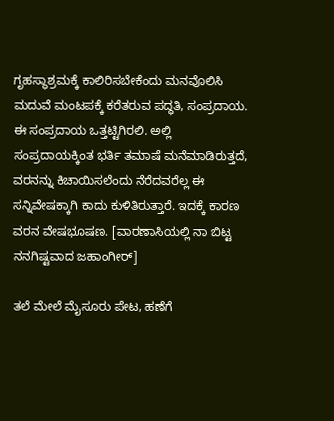ಗೃಹಸ್ಥಾಶ್ರಮಕ್ಕೆ ಕಾಲಿರಿಸಬೇಕೆಂದು ಮನವೊಲಿಸಿ ಮದುವೆ ಮಂಟಪಕ್ಕೆ ಕರೆತರುವ ಪದ್ಧತಿ, ಸಂಪ್ರದಾಯ. ಈ ಸಂಪ್ರದಾಯ ಒತ್ತಟ್ಟಿಗಿರಲಿ. ಅಲ್ಲಿ ಸಂಪ್ರದಾಯಕ್ಕಿಂತ ಭರ್ತಿ ತಮಾಷೆ ಮನೆಮಾಡಿರುತ್ತದೆ, ವರನನ್ನು ಕಿಚಾಯಿಸಲೆಂದು ನೆರೆದವರೆಲ್ಲ ಈ ಸನ್ನಿವೇಷಕ್ಕಾಗಿ ಕಾದು ಕುಳಿತಿರುತ್ತಾರೆ. ಇದಕ್ಕೆ ಕಾರಣ ವರನ ವೇಷಭೂಷಣ. [ವಾರಣಾಸಿಯಲ್ಲಿ ನಾ ಬಿಟ್ಟ ನನಗಿಷ್ಟವಾದ ಜಹಾಂಗೀರ್]

ತಲೆ ಮೇಲೆ ಮೈಸೂರು ಪೇಟ, ಹಣೆಗೆ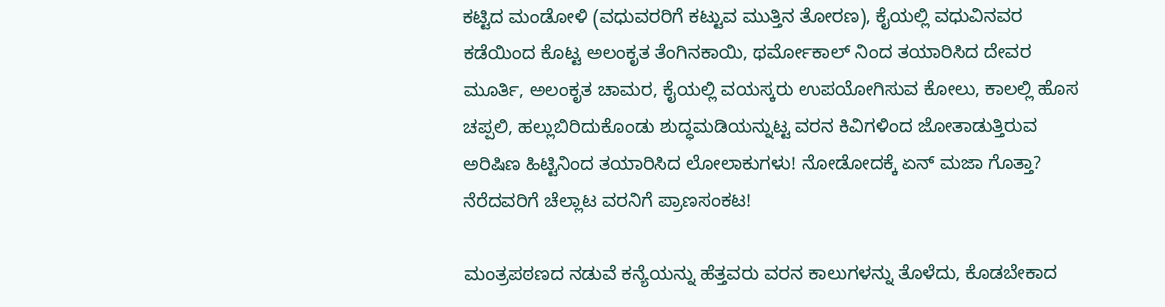ಕಟ್ಟಿದ ಮಂಡೋಳಿ (ವಧುವರರಿಗೆ ಕಟ್ಟುವ ಮುತ್ತಿನ ತೋರಣ), ಕೈಯಲ್ಲಿ ವಧುವಿನವರ ಕಡೆಯಿಂದ ಕೊಟ್ಟ ಅಲಂಕೃತ ತೆಂಗಿನಕಾಯಿ, ಥರ್ಮೋಕಾಲ್ ನಿಂದ ತಯಾರಿಸಿದ ದೇವರ ಮೂರ್ತಿ, ಅಲಂಕೃತ ಚಾಮರ, ಕೈಯಲ್ಲಿ ವಯಸ್ಕರು ಉಪಯೋಗಿಸುವ ಕೋಲು, ಕಾಲಲ್ಲಿ ಹೊಸ ಚಪ್ಪಲಿ, ಹಲ್ಲುಬಿರಿದುಕೊಂಡು ಶುದ್ಧಮಡಿಯನ್ನುಟ್ಟ ವರನ ಕಿವಿಗಳಿಂದ ಜೋತಾಡುತ್ತಿರುವ ಅರಿಷಿಣ ಹಿಟ್ಟಿನಿಂದ ತಯಾರಿಸಿದ ಲೋಲಾಕುಗಳು! ನೋಡೋದಕ್ಕೆ ಏನ್ ಮಜಾ ಗೊತ್ತಾ? ನೆರೆದವರಿಗೆ ಚೆಲ್ಲಾಟ ವರನಿಗೆ ಪ್ರಾಣಸಂಕಟ!

ಮಂತ್ರಪಠಣದ ನಡುವೆ ಕನ್ಯೆಯನ್ನು ಹೆತ್ತವರು ವರನ ಕಾಲುಗಳನ್ನು ತೊಳೆದು, ಕೊಡಬೇಕಾದ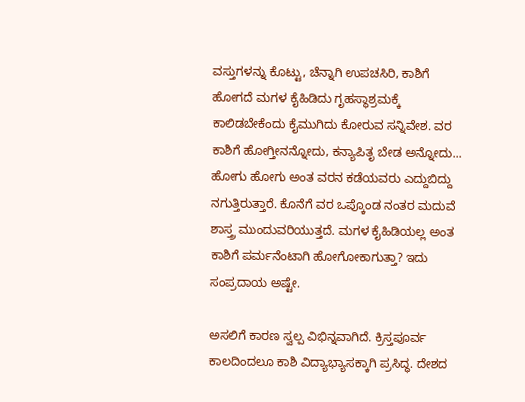ವಸ್ತುಗಳನ್ನು ಕೊಟ್ಟು, ಚೆನ್ನಾಗಿ ಉಪಚಸಿರಿ, ಕಾಶಿಗೆ ಹೋಗದೆ ಮಗಳ ಕೈಹಿಡಿದು ಗೃಹಸ್ಥಾಶ್ರಮಕ್ಕೆ ಕಾಲಿಡಬೇಕೆಂದು ಕೈಮುಗಿದು ಕೋರುವ ಸನ್ನಿವೇಶ. ವರ ಕಾಶಿಗೆ ಹೋಗ್ತೀನನ್ನೋದು, ಕನ್ಯಾಪಿತೃ ಬೇಡ ಅನ್ನೋದು... ಹೋಗು ಹೋಗು ಅಂತ ವರನ ಕಡೆಯವರು ಎದ್ದುಬಿದ್ದು ನಗುತ್ತಿರುತ್ತಾರೆ. ಕೊನೆಗೆ ವರ ಒಪ್ಕೊಂಡ ನಂತರ ಮದುವೆ ಶಾಸ್ತ್ರ ಮುಂದುವರಿಯುತ್ತದೆ. ಮಗಳ ಕೈಹಿಡಿಯಲ್ಲ ಅಂತ ಕಾಶಿಗೆ ಪರ್ಮನೆಂಟಾಗಿ ಹೋಗೋಕಾಗುತ್ತಾ? ಇದು ಸಂಪ್ರದಾಯ ಅಷ್ಟೇ.

ಅಸಲಿಗೆ ಕಾರಣ ಸ್ವಲ್ಪ ವಿಭಿನ್ನವಾಗಿದೆ. ಕ್ರಿಸ್ತಪೂರ್ವ ಕಾಲದಿಂದಲೂ ಕಾಶಿ ವಿದ್ಯಾಭ್ಯಾಸಕ್ಕಾಗಿ ಪ್ರಸಿದ್ಧ. ದೇಶದ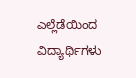ಎಲ್ಲೆಡೆಯಿಂದ ವಿದ್ಯಾರ್ಥಿಗಳು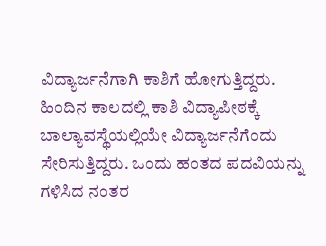ವಿದ್ಯಾರ್ಜನೆಗಾಗಿ ಕಾಶಿಗೆ ಹೋಗುತ್ತಿದ್ದರು. ಹಿಂದಿನ ಕಾಲದಲ್ಲಿ ಕಾಶಿ ವಿದ್ಯಾಪೀಠಕ್ಕೆ ಬಾಲ್ಯಾವಸ್ಥೆಯಲ್ಲಿಯೇ ವಿದ್ಯಾರ್ಜನೆಗೆಂದು ಸೇರಿಸುತ್ತಿದ್ದರು. ಒಂದು ಹಂತದ ಪದವಿಯನ್ನು ಗಳಿಸಿದ ನಂತರ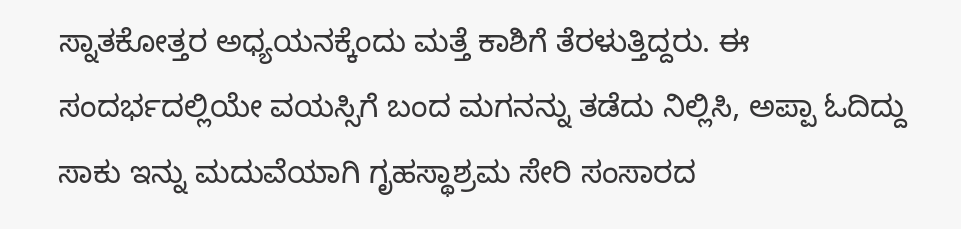ಸ್ನಾತಕೋತ್ತರ ಅಧ್ಯಯನಕ್ಕೆಂದು ಮತ್ತೆ ಕಾಶಿಗೆ ತೆರಳುತ್ತಿದ್ದರು. ಈ ಸಂದರ್ಭದಲ್ಲಿಯೇ ವಯಸ್ಸಿಗೆ ಬಂದ ಮಗನನ್ನು ತಡೆದು ನಿಲ್ಲಿಸಿ, ಅಪ್ಪಾ ಓದಿದ್ದು ಸಾಕು ಇನ್ನು ಮದುವೆಯಾಗಿ ಗೃಹಸ್ಥಾಶ್ರಮ ಸೇರಿ ಸಂಸಾರದ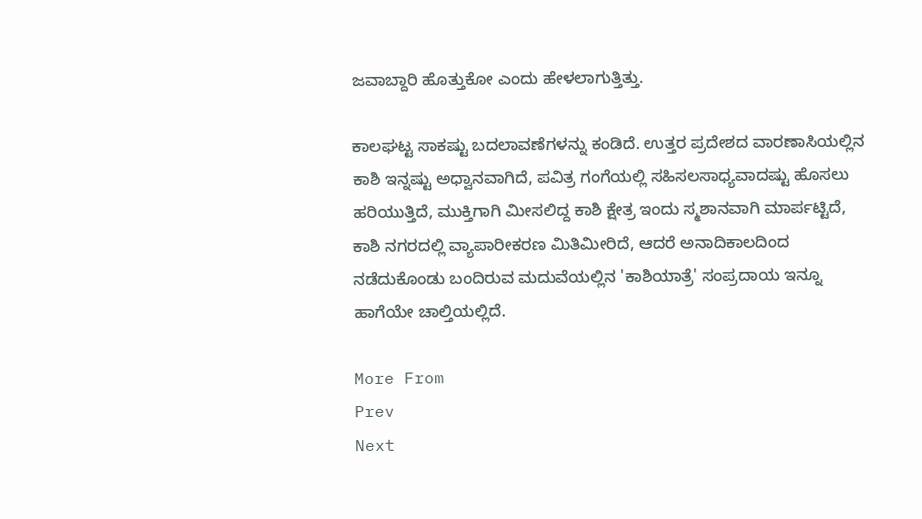ಜವಾಬ್ದಾರಿ ಹೊತ್ತುಕೋ ಎಂದು ಹೇಳಲಾಗುತ್ತಿತ್ತು.

ಕಾಲಘಟ್ಟ ಸಾಕಷ್ಟು ಬದಲಾವಣೆಗಳನ್ನು ಕಂಡಿದೆ. ಉತ್ತರ ಪ್ರದೇಶದ ವಾರಣಾಸಿಯಲ್ಲಿನ ಕಾಶಿ ಇನ್ನಷ್ಟು ಅಧ್ವಾನವಾಗಿದೆ, ಪವಿತ್ರ ಗಂಗೆಯಲ್ಲಿ ಸಹಿಸಲಸಾಧ್ಯವಾದಷ್ಟು ಹೊಸಲು ಹರಿಯುತ್ತಿದೆ, ಮುಕ್ತಿಗಾಗಿ ಮೀಸಲಿದ್ದ ಕಾಶಿ ಕ್ಷೇತ್ರ ಇಂದು ಸ್ಮಶಾನವಾಗಿ ಮಾರ್ಪಟ್ಟಿದೆ, ಕಾಶಿ ನಗರದಲ್ಲಿ ವ್ಯಾಪಾರೀಕರಣ ಮಿತಿಮೀರಿದೆ, ಆದರೆ ಅನಾದಿಕಾಲದಿಂದ ನಡೆದುಕೊಂಡು ಬಂದಿರುವ ಮದುವೆಯಲ್ಲಿನ 'ಕಾಶಿಯಾತ್ರೆ' ಸಂಪ್ರದಾಯ ಇನ್ನೂ ಹಾಗೆಯೇ ಚಾಲ್ತಿಯಲ್ಲಿದೆ.

More From
Prev
Next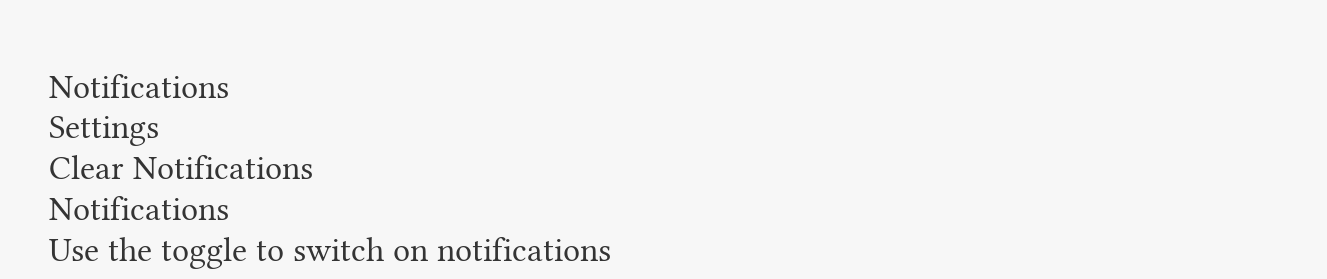Notifications
Settings
Clear Notifications
Notifications
Use the toggle to switch on notifications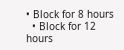• Block for 8 hours
  • Block for 12 hours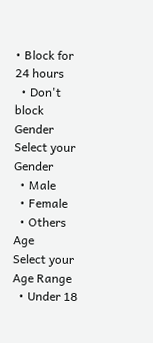• Block for 24 hours
  • Don't block
Gender
Select your Gender
  • Male
  • Female
  • Others
Age
Select your Age Range
  • Under 18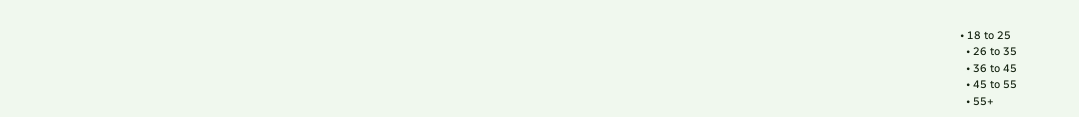• 18 to 25
  • 26 to 35
  • 36 to 45
  • 45 to 55
  • 55+